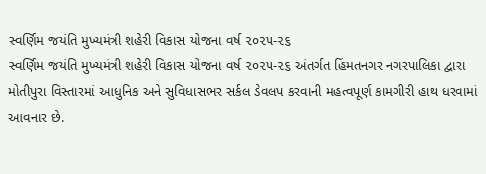સ્વર્ણિમ જયંતિ મુખ્યમંત્રી શહેરી વિકાસ યોજના વર્ષ ૨૦૨૫-૨૬
સ્વર્ણિમ જયંતિ મુખ્યમંત્રી શહેરી વિકાસ યોજના વર્ષ ૨૦૨૫-૨૬ અંતર્ગત હિંમતનગર નગરપાલિકા દ્વારા મોતીપુરા વિસ્તારમાં આધુનિક અને સુવિધાસભર સર્કલ ડેવલપ કરવાની મહત્વપૂર્ણ કામગીરી હાથ ધરવામાં આવનાર છે.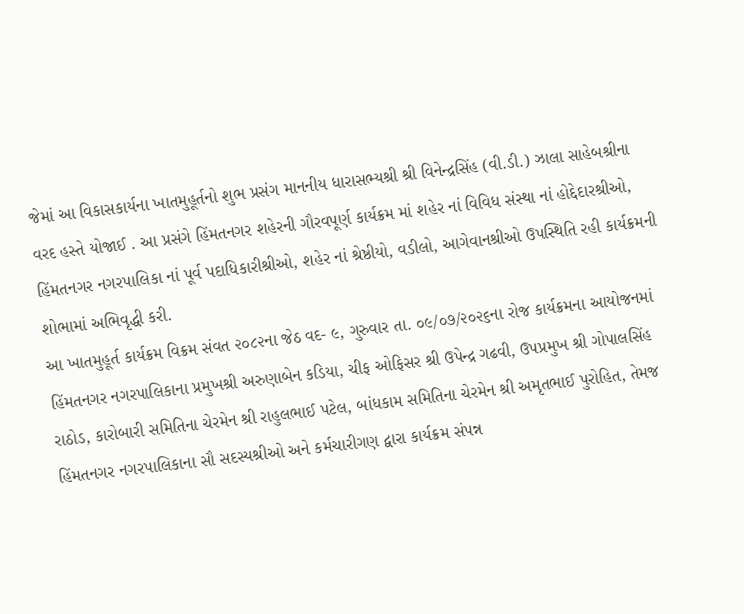જેમાં આ વિકાસકાર્યના ખાતમુહૂર્તનો શુભ પ્રસંગ માનનીય ધારાસભ્યશ્રી શ્રી વિનેન્દ્રસિંહ (વી.ડી.) ઝાલા સાહેબશ્રીના વરદ હસ્તે યોજાઈ . આ પ્રસંગે હિંમતનગર શહેરની ગૌરવપૂર્ણ કાર્યક્રમ માં શહેર નાં વિવિધ સંસ્થા નાં હોદ્દેદારશ્રીઓ, હિંમતનગર નગરપાલિકા નાં પૂર્વ પદાધિકારીશ્રીઓ, શહેર નાં શ્રેષ્ઠીયો, વડીલો, આગેવાનશ્રીઓ ઉપસ્થિતિ રહી કાર્યક્રમની શોભામાં અભિવૃદ્ધી કરી.
આ ખાતમુહૂર્ત કાર્યક્રમ વિક્રમ સંવત ૨૦૮૨ના જેઠ વદ- ૯, ગુરુવાર તા. ૦૯/૦૭/૨૦૨૬ના રોજ કાર્યક્રમના આયોજનમાં હિંમતનગર નગરપાલિકાના પ્રમુખશ્રી અરુણાબેન કડિયા, ચીફ ઓફિસર શ્રી ઉપેન્દ્ર ગઢવી, ઉપપ્રમુખ શ્રી ગોપાલસિંહ રાઠોડ, કારોબારી સમિતિના ચેરમેન શ્રી રાહુલભાઈ પટેલ, બાંધકામ સમિતિના ચેરમેન શ્રી અમૃતભાઈ પુરોહિત, તેમજ હિંમતનગર નગરપાલિકાના સૌ સદસ્યશ્રીઓ અને કર્મચારીગણ દ્વારા કાર્યક્રમ સંપન્ન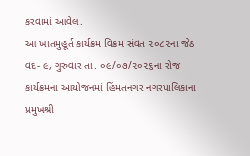કરવામાં આવેલ.
આ ખાતમુહૂર્ત કાર્યક્રમ વિક્રમ સંવત ૨૦૮૨ના જેઠ વદ- ૯, ગુરુવાર તા. ૦૯/૦૭/૨૦૨૬ના રોજ કાર્યક્રમના આયોજનમાં હિંમતનગર નગરપાલિકાના પ્રમુખશ્રી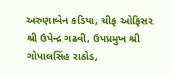અરુણાબેન કડિયા, ચીફ ઓફિસર શ્રી ઉપેન્દ્ર ગઢવી, ઉપપ્રમુખ શ્રી ગોપાલસિંહ રાઠોડ,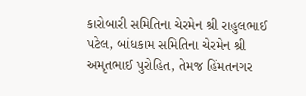કારોબારી સમિતિના ચેરમેન શ્રી રાહુલભાઈ પટેલ, બાંધકામ સમિતિના ચેરમેન શ્રી અમૃતભાઈ પુરોહિત, તેમજ હિંમતનગર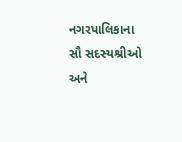નગરપાલિકાના સૌ સદસ્યશ્રીઓ અને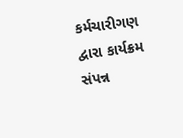કર્મચારીગણ દ્વારા કાર્યક્રમ સંપન્ન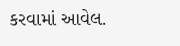કરવામાં આવેલ.